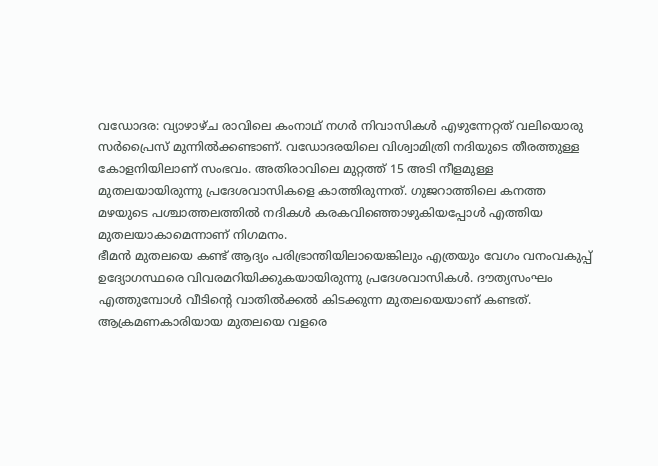വഡോദര: വ്യാഴാഴ്ച രാവിലെ കംനാഥ് നഗർ നിവാസികൾ എഴുന്നേറ്റത് വലിയൊരു സർപ്രൈസ് മുന്നിൽക്കണ്ടാണ്. വഡോദരയിലെ വിശ്വാമിത്രി നദിയുടെ തീരത്തുള്ള കോളനിയിലാണ് സംഭവം. അതിരാവിലെ മുറ്റത്ത് 15 അടി നീളമുള്ള മുതലയായിരുന്നു പ്രദേശവാസികളെ കാത്തിരുന്നത്. ഗുജറാത്തിലെ കനത്ത മഴയുടെ പശ്ചാത്തലത്തിൽ നദികൾ കരകവിഞ്ഞൊഴുകിയപ്പോൾ എത്തിയ മുതലയാകാമെന്നാണ് നിഗമനം.
ഭീമൻ മുതലയെ കണ്ട് ആദ്യം പരിഭ്രാന്തിയിലായെങ്കിലും എത്രയും വേഗം വനംവകുപ്പ് ഉദ്യോഗസ്ഥരെ വിവരമറിയിക്കുകയായിരുന്നു പ്രദേശവാസികൾ. ദൗത്യസംഘം എത്തുമ്പോൾ വീടിന്റെ വാതിൽക്കൽ കിടക്കുന്ന മുതലയെയാണ് കണ്ടത്. ആക്രമണകാരിയായ മുതലയെ വളരെ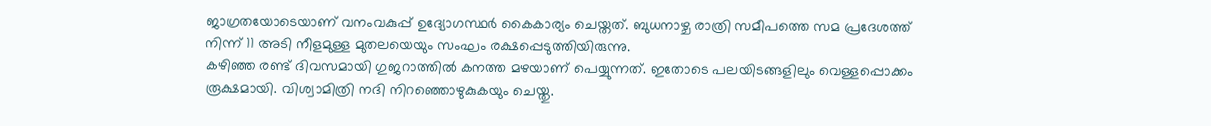ജാഗ്രതയോടെയാണ് വനംവകുപ്പ് ഉദ്യോഗസ്ഥർ കൈകാര്യം ചെയ്തത്. ബുധനാഴ്ച രാത്രി സമീപത്തെ സമ പ്രദേശത്ത് നിന്ന് 11 അടി നീളമുള്ള മുതലയെയും സംഘം രക്ഷപ്പെടുത്തിയിരുന്നു.
കഴിഞ്ഞ രണ്ട് ദിവസമായി ഗുജറാത്തിൽ കനത്ത മഴയാണ് പെയ്യുന്നത്. ഇതോടെ പലയിടങ്ങളിലും വെള്ളപ്പൊക്കം രൂക്ഷമായി. വിശ്വാമിത്രി നദി നിറഞ്ഞൊഴുകുകയും ചെയ്തു.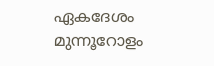ഏകദേശം മുന്നൂറോളം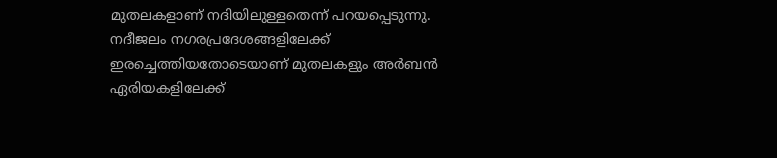മുതലകളാണ് നദിയിലുള്ളതെന്ന് പറയപ്പെടുന്നു. നദീജലം നഗരപ്രദേശങ്ങളിലേക്ക് ഇരച്ചെത്തിയതോടെയാണ് മുതലകളും അർബൻ ഏരിയകളിലേക്ക്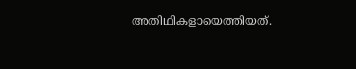അതിഥികളായെത്തിയത്.